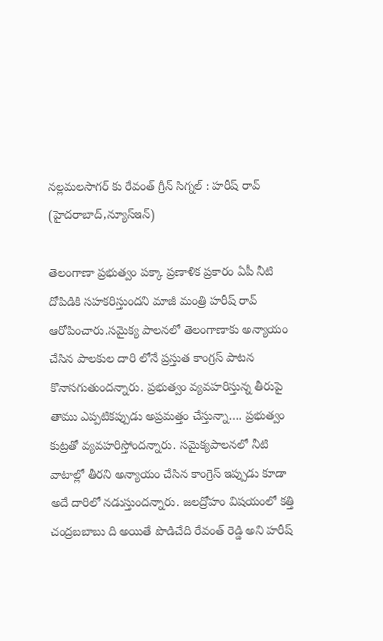నల్లమలసాగర్ కు రేవంత్ గ్రీన్ సిగ్నల్ : హరీష్ రావ్
(హైదరాబాద్,న్యూస్ఇన్)

తెలంగాణా ప్రభుత్వం పక్కా ప్రణాళిక ప్రకారం ఏపీ నీటి దోపిడికి సహకరిస్తుందని మాజీ మంత్రి హరీష్ రావ్ ఆరోపించారు.సమైక్య పాలనలో తెలంగాణాకు అన్యాయం చేసిన పాలకుల దారి లోనే ప్రస్తుత కాంగ్రస్ పాటన కొనాసగుతుందన్నారు. ప్రభుత్వం వ్యవహరిస్తున్న తీరుపై తాము ఎప్పటికప్పుడు అప్రమత్తం చేస్తున్నా…. ప్రభుత్వం కుట్రతో వ్యవహరిస్తోందన్నారు. సమైక్యపాలనలో నీటి వాటాల్లో తీరని అన్యాయం చేసిన కాంగ్రెస్ ఇప్పుడు కూడా అదే దారిలో నడుస్తుందన్నారు. జలద్రోహం విషయంలో కత్తి చంద్రబబాబు ది అయితే పొడిచేది రేవంత్ రెడ్డి అని హరీష్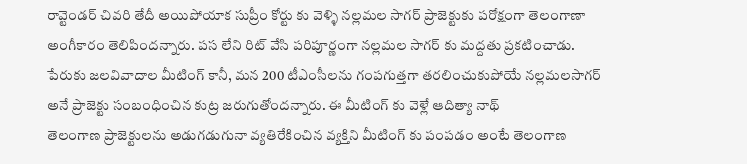రావ్టెండర్ చివరి తేదీ అయిపోయాక సుప్రీం కోర్టు కు వెళ్ళి నల్లమల సాగర్ ప్రాజెక్టుకు పరోక్షంగా తెలంగాణా అంగీకారం తెలిపిందన్నారు. పస లేని రిట్ వేసి పరిపూర్ణంగా నల్లమల సాగర్ కు మద్దతు ప్రకటించాడు. పేరుకు జలవివాదాల మీటింగ్ కానీ, మన 200 టీఎంసీలను గంపగుత్తగా తరలించుకుపోయే నల్లమలసాగర్ అనే ప్రాజెక్టు సంబంధించిన కుట్ర జరుగుతోందన్నారు. ఈ మీటింగ్ కు వెళ్లే ఆదిత్యా నాథ్
తెలంగాణ ప్రాజెక్టులను అడుగడుగునా వ్యతిరేకించిన వ్యక్తిని మీటింగ్ కు పంపడం అంటే తెలంగాణ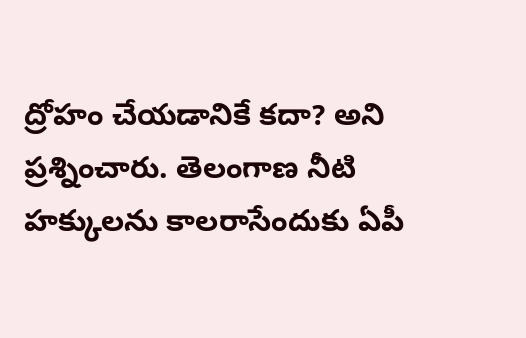ద్రోహం చేయడానికే కదా? అని ప్రశ్నించారు. తెలంగాణ నీటి హక్కులను కాలరాసేందుకు ఏపీ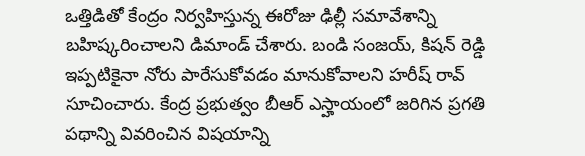ఒత్తిడితో కేంద్రం నిర్వహిస్తున్న ఈరోజు ఢిల్లీ సమావేశాన్ని బహిష్కరించాలని డిమాండ్ చేశారు. బండి సంజయ్, కిషన్ రెడ్డి ఇప్పటికైనా నోరు పారేసుకోవడం మానుకోవాలని హరీష్ రావ్ సూచించారు. కేంద్ర ప్రభుత్వం బీఆర్ ఎస్హాయంలో జరిగిన ప్రగతి పథాన్ని వివరించిన విషయాన్ని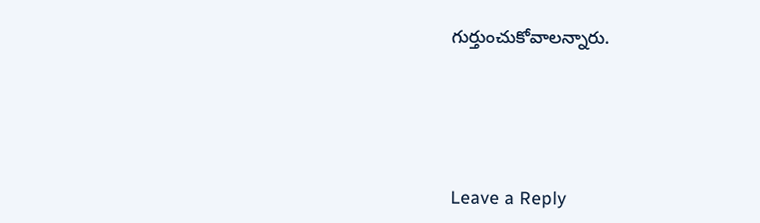గుర్తుంచుకోవాలన్నారు.






Leave a Reply